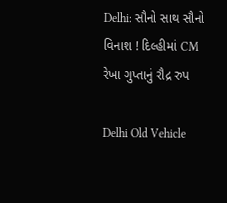Delhi: સૌનો સાથ સૌનો વિનાશ ! દિલ્હીમાં CM રેખા ગુપ્તાનું રૌદ્ર રુપ

Delhi Old Vehicle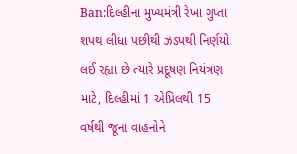Ban:દિલ્હીના મુખ્યમંત્રી રેખા ગુપ્તા શપથ લીધા પછીથી ઝડપથી નિર્ણયો લઈ રહ્યા છે ત્યારે પ્રદૂષણ નિયંત્રણ માટે, દિલ્હીમાં 1 એપ્રિલથી 15 વર્ષથી જૂના વાહનોને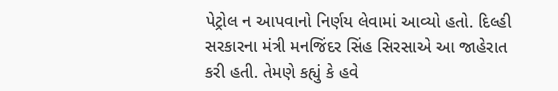પેટ્રોલ ન આપવાનો નિર્ણય લેવામાં આવ્યો હતો. દિલ્હી સરકારના મંત્રી મનજિંદર સિંહ સિરસાએ આ જાહેરાત કરી હતી. તેમણે કહ્યું કે હવે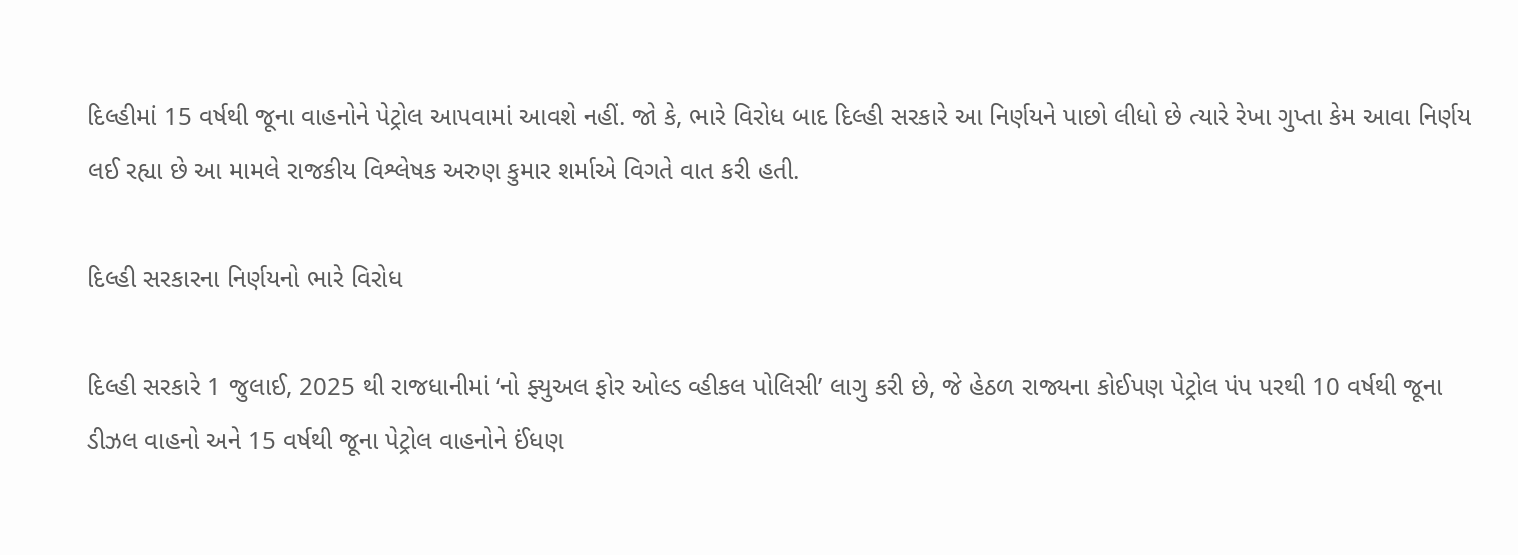દિલ્હીમાં 15 વર્ષથી જૂના વાહનોને પેટ્રોલ આપવામાં આવશે નહીં. જો કે, ભારે વિરોધ બાદ દિલ્હી સરકારે આ નિર્ણયને પાછો લીધો છે ત્યારે રેખા ગુપ્તા કેમ આવા નિર્ણય લઈ રહ્યા છે આ મામલે રાજકીય વિશ્લેષક અરુણ કુમાર શર્માએ વિગતે વાત કરી હતી.

દિલ્હી સરકારના નિર્ણયનો ભારે વિરોધ

દિલ્હી સરકારે 1 જુલાઈ, 2025 થી રાજધાનીમાં ‘નો ફ્યુઅલ ફોર ઓલ્ડ વ્હીકલ પોલિસી’ લાગુ કરી છે, જે હેઠળ રાજ્યના કોઈપણ પેટ્રોલ પંપ પરથી 10 વર્ષથી જૂના ડીઝલ વાહનો અને 15 વર્ષથી જૂના પેટ્રોલ વાહનોને ઈંધણ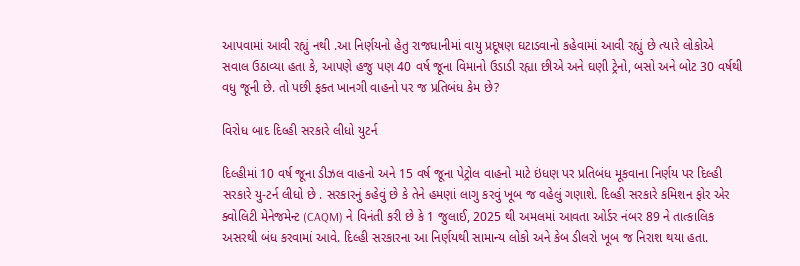આપવામાં આવી રહ્યું નથી .આ નિર્ણયનો હેતુ રાજધાનીમાં વાયુ પ્રદૂષણ ઘટાડવાનો કહેવામાં આવી રહ્યું છે ત્યારે લોકોએ સવાલ ઉઠાવ્યા હતા કે, આપણે હજુ પણ 40 વર્ષ જૂના વિમાનો ઉડાડી રહ્યા છીએ અને ઘણી ટ્રેનો, બસો અને બોટ 30 વર્ષથી વધુ જૂની છે. તો પછી ફક્ત ખાનગી વાહનો પર જ પ્રતિબંધ કેમ છે?

વિરોધ બાદ દિલ્હી સરકારે લીધો યુટર્ન

દિલ્હીમાં 10 વર્ષ જૂના ડીઝલ વાહનો અને 15 વર્ષ જૂના પેટ્રોલ વાહનો માટે ઇંધણ પર પ્રતિબંધ મૂકવાના નિર્ણય પર દિલ્હી સરકારે યુ-ટર્ન લીધો છે . સરકારનું કહેવું છે કે તેને હમણાં લાગુ કરવું ખૂબ જ વહેલું ગણાશે. દિલ્હી સરકારે કમિશન ફોર એર ક્વોલિટી મેનેજમેન્ટ (CAQM) ને વિનંતી કરી છે કે 1 જુલાઈ, 2025 થી અમલમાં આવતા ઓર્ડર નંબર 89 ને તાત્કાલિક અસરથી બંધ કરવામાં આવે. દિલ્હી સરકારના આ નિર્ણયથી સામાન્ય લોકો અને કેબ ડીલરો ખૂબ જ નિરાશ થયા હતા.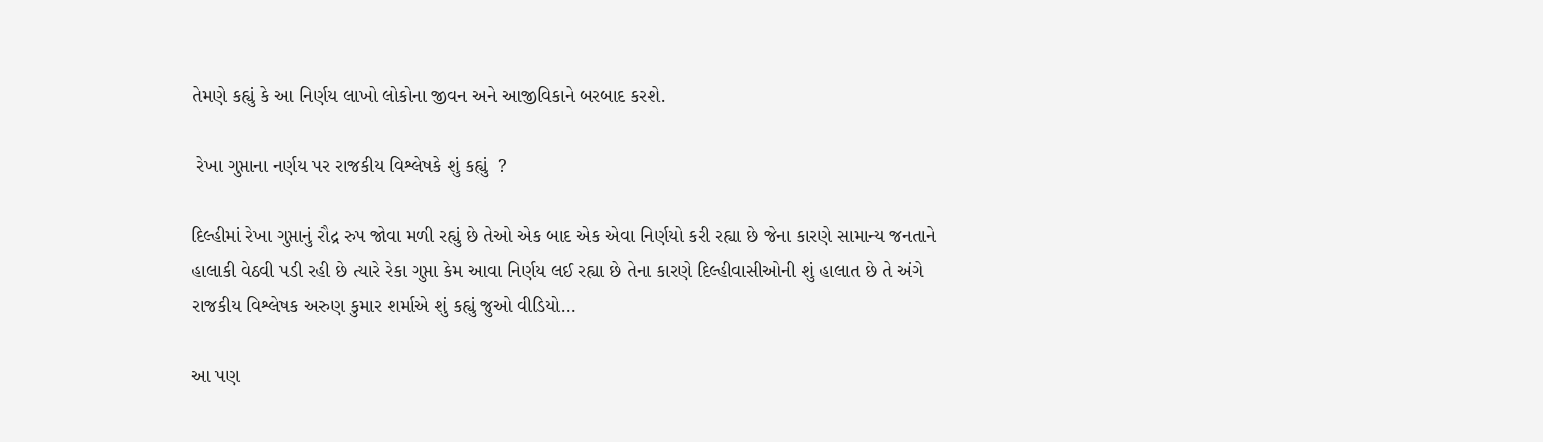તેમણે કહ્યું કે આ નિર્ણય લાખો લોકોના જીવન અને આજીવિકાને બરબાદ કરશે.

 રેખા ગુપ્તાના નર્ણય પર રાજકીય વિશ્લેષકે શું કહ્યું  ?

દિલ્હીમાં રેખા ગુપ્તાનું રૌદ્ર રુપ જોવા મળી રહ્યું છે તેઓ એક બાદ એક એવા નિર્ણયો કરી રહ્યા છે જેના કારણે સામાન્ય જનતાને હાલાકી વેઠવી પડી રહી છે ત્યારે રેકા ગુપ્તા કેમ આવા નિર્ણય લઈ રહ્યા છે તેના કારણે દિલ્હીવાસીઓની શું હાલાત છે તે અંગે  રાજકીય વિશ્લેષક અરુણ કુમાર શર્માએ શું કહ્યું જુઓ વીડિયો…

આ પણ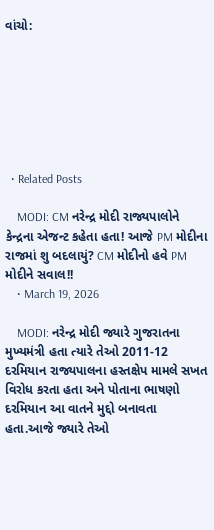વાંચો:







  • Related Posts

    MODI: CM નરેન્દ્ર મોદી રાજ્યપાલોને કેન્દ્રના એજન્ટ કહેતા હતા! આજે PM મોદીના રાજમાં શુ બદલાયું? CM મોદીનો હવે PM મોદીને સવાલ!!
    • March 19, 2026

    MODI: નરેન્દ્ર મોદી જ્યારે ગુજરાતના મુખ્યમંત્રી હતા ત્યારે તેઓ 2011-12 દરમિયાન રાજ્યપાલના હસ્તક્ષેપ મામલે સખત વિરોધ કરતા હતા અને પોતાના ભાષણો દરમિયાન આ વાતને મુદ્દો બનાવતા હતા.આજે જ્યારે તેઓ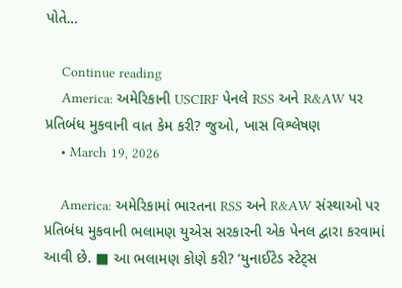પોતે…

    Continue reading
    America: અમેરિકાની USCIRF પેનલે RSS અને R&AW પર પ્રતિબંધ મુકવાની વાત કેમ કરી? જુઓ, ખાસ વિશ્લેષણ
    • March 19, 2026

    America: અમેરિકામાં ભારતના RSS અને R&AW સંસ્થાઓ પર પ્રતિબંધ મુકવાની ભલામણ યુએસ સરકારની એક પેનલ દ્વારા કરવામાં આવી છે. ■ આ ભલામણ કોણે કરી? ‘યુનાઈટેડ સ્ટેટ્સ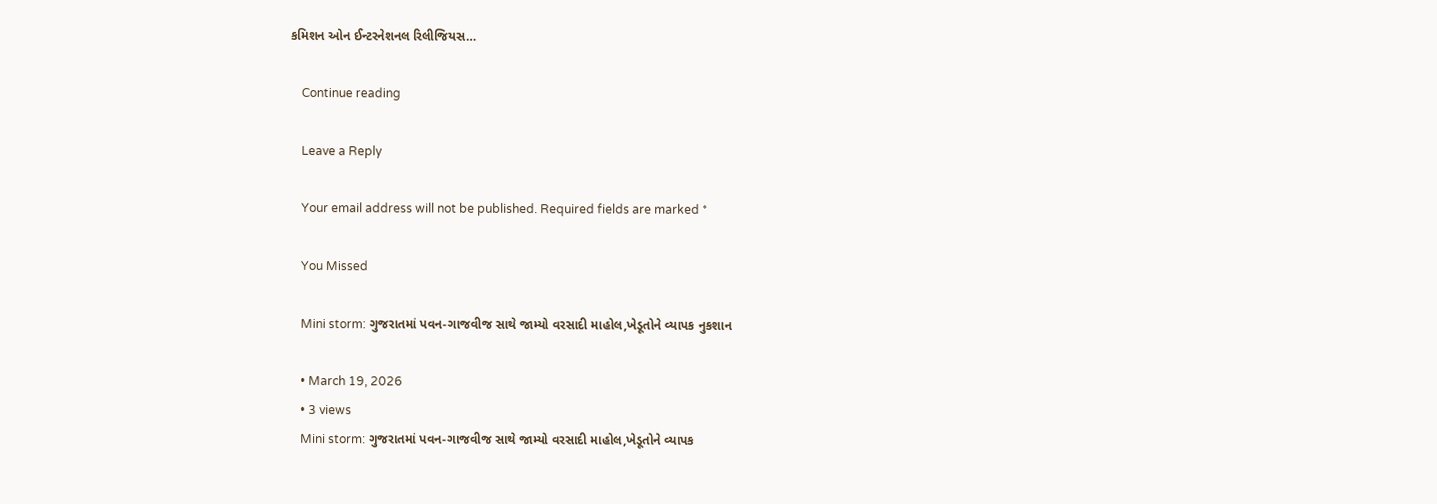કમિશન ઓન ઈન્ટરનેશનલ રિલીજિયસ…

    Continue reading

    Leave a Reply

    Your email address will not be published. Required fields are marked *

    You Missed

    Mini storm: ગુજરાતમાં પવન-ગાજવીજ સાથે જામ્યો વરસાદી માહોલ,ખેડૂતોને વ્યાપક નુકશાન

    • March 19, 2026
    • 3 views
    Mini storm: ગુજરાતમાં પવન-ગાજવીજ સાથે જામ્યો વરસાદી માહોલ,ખેડૂતોને વ્યાપક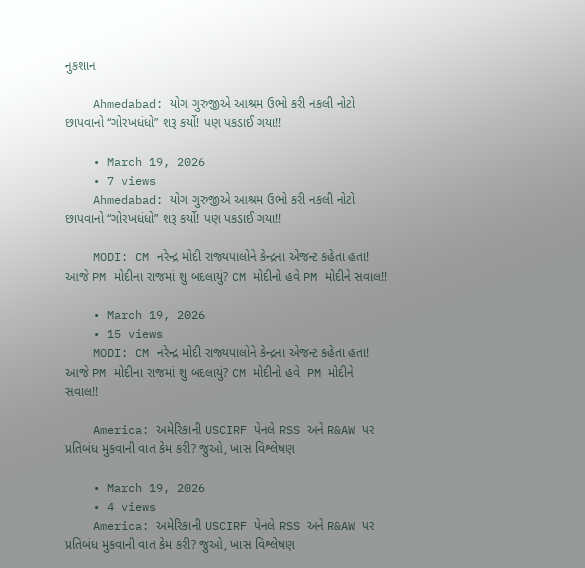નુકશાન

    Ahmedabad: યોગ ગુરુજીએ આશ્રમ ઉભો કરી નકલી નોટો છાપવાનો “ગોરખધંધો” શરૂ કર્યો! પણ પકડાઈ ગયા!!

    • March 19, 2026
    • 7 views
    Ahmedabad: યોગ ગુરુજીએ આશ્રમ ઉભો કરી નકલી નોટો છાપવાનો “ગોરખધંધો” શરૂ કર્યો! પણ પકડાઈ ગયા!!

    MODI: CM નરેન્દ્ર મોદી રાજ્યપાલોને કેન્દ્રના એજન્ટ કહેતા હતા! આજે PM મોદીના રાજમાં શુ બદલાયું? CM મોદીનો હવે PM મોદીને સવાલ!!

    • March 19, 2026
    • 15 views
    MODI: CM નરેન્દ્ર મોદી રાજ્યપાલોને કેન્દ્રના એજન્ટ કહેતા હતા! આજે PM મોદીના રાજમાં શુ બદલાયું? CM મોદીનો હવે  PM મોદીને સવાલ!!

    America: અમેરિકાની USCIRF પેનલે RSS અને R&AW પર પ્રતિબંધ મુકવાની વાત કેમ કરી? જુઓ, ખાસ વિશ્લેષણ

    • March 19, 2026
    • 4 views
    America: અમેરિકાની USCIRF પેનલે RSS અને R&AW પર પ્રતિબંધ મુકવાની વાત કેમ કરી? જુઓ, ખાસ વિશ્લેષણ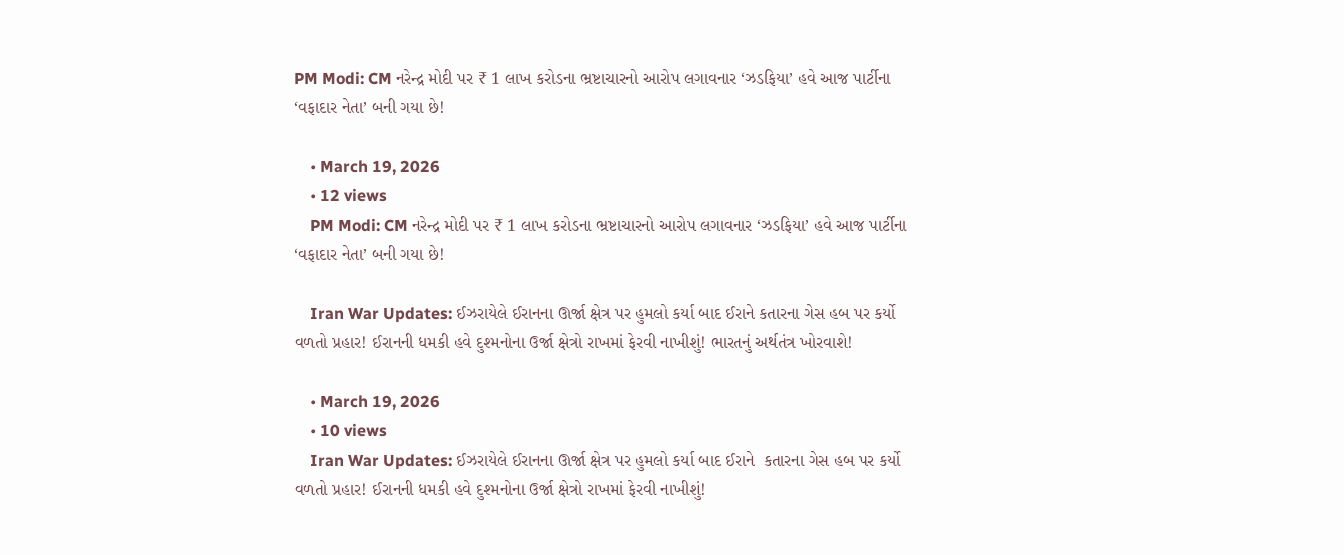PM Modi: CM નરેન્દ્ર મોદી પર ₹ 1 લાખ કરોડના ભ્રષ્ટાચારનો આરોપ લગાવનાર ‘ઝડફિયા’ હવે આજ પાર્ટીના ‘વફાદાર નેતા’ બની ગયા છે!

    • March 19, 2026
    • 12 views
    PM Modi: CM નરેન્દ્ર મોદી પર ₹ 1 લાખ કરોડના ભ્રષ્ટાચારનો આરોપ લગાવનાર ‘ઝડફિયા’ હવે આજ પાર્ટીના ‘વફાદાર નેતા’ બની ગયા છે!

    Iran War Updates: ઈઝરાયેલે ઈરાનના ઊર્જા ક્ષેત્ર પર હુમલો કર્યા બાદ ઈરાને કતારના ગેસ હબ પર કર્યો વળતો પ્રહાર! ઈરાનની ધમકી હવે દુશ્મનોના ઉર્જા ક્ષેત્રો રાખમાં ફેરવી નાખીશું! ભારતનું અર્થતંત્ર ખોરવાશે!

    • March 19, 2026
    • 10 views
    Iran War Updates: ઈઝરાયેલે ઈરાનના ઊર્જા ક્ષેત્ર પર હુમલો કર્યા બાદ ઈરાને  કતારના ગેસ હબ પર કર્યો વળતો પ્રહાર! ઈરાનની ધમકી હવે દુશ્મનોના ઉર્જા ક્ષેત્રો રાખમાં ફેરવી નાખીશું!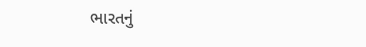ભારતનું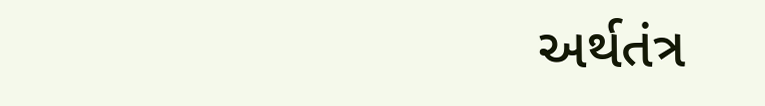અર્થતંત્ર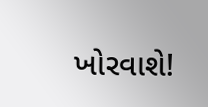ખોરવાશે!